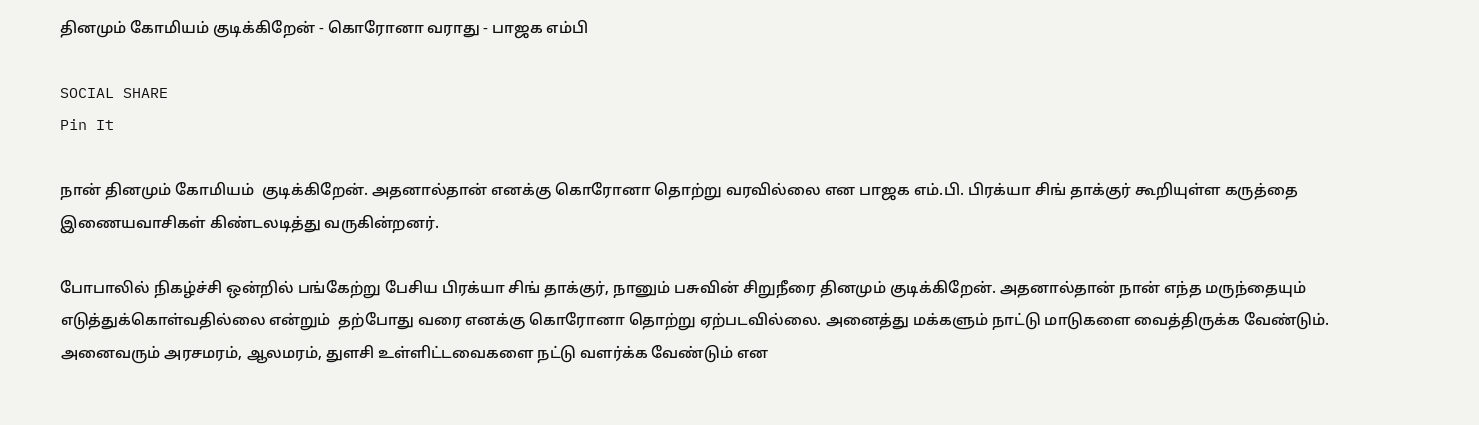தினமும் கோமியம் குடிக்கிறேன் - கொரோனா வராது - பாஜக எம்பி

SOCIAL SHARE
Pin It

நான் தினமும் கோமியம்  குடிக்கிறேன். அதனால்தான் எனக்கு கொரோனா தொற்று வரவில்லை என பாஜக எம்.பி. பிரக்யா சிங் தாக்குர் கூறியுள்ள கருத்தை இணையவாசிகள் கிண்டலடித்து வருகின்றனர்.

போபாலில் நிகழ்ச்சி ஒன்றில் பங்கேற்று பேசிய பிரக்யா சிங் தாக்குர், நானும் பசுவின் சிறுநீரை தினமும் குடிக்கிறேன். அதனால்தான் நான் எந்த மருந்தையும் எடுத்துக்கொள்வதில்லை என்றும்  தற்போது வரை எனக்கு கொரோனா தொற்று ஏற்படவில்லை. அனைத்து மக்களும் நாட்டு மாடுகளை வைத்திருக்க வேண்டும். அனைவரும் அரசமரம், ஆலமரம், துளசி உள்ளிட்டவைகளை நட்டு வளர்க்க வேண்டும் என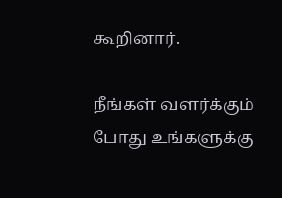கூறினார்.

நீங்கள் வளர்க்கும் போது உங்களுக்கு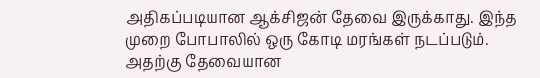அதிகப்படியான ஆக்சிஜன் தேவை இருக்காது. இந்த முறை போபாலில் ஒரு கோடி மரங்கள் நடப்படும். அதற்கு தேவையான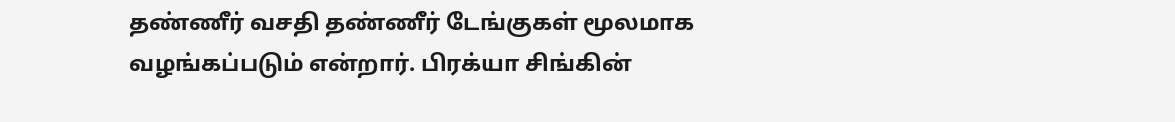தண்ணீர் வசதி தண்ணீர் டேங்குகள் மூலமாக வழங்கப்படும் என்றார். பிரக்யா சிங்கின்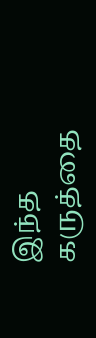இந்த கருத்தை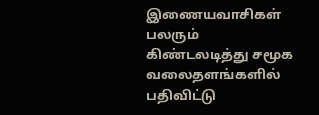இணையவாசிகள் பலரும் கிண்டலடித்து சமூக வலைதளங்களில் பதிவிட்டு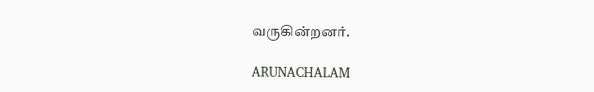வருகின்றனர்.

ARUNACHALAM